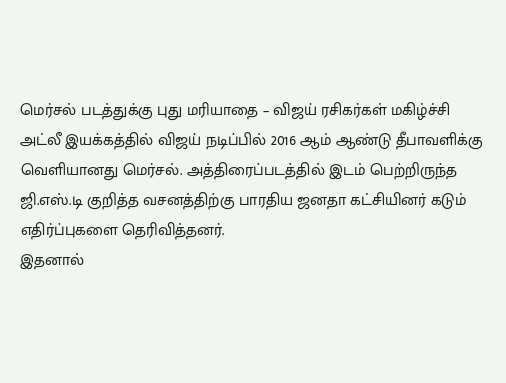மெர்சல் படத்துக்கு புது மரியாதை – விஜய் ரசிகர்கள் மகிழ்ச்சி
அட்லீ இயக்கத்தில் விஜய் நடிப்பில் 2016 ஆம் ஆண்டு தீபாவளிக்கு வெளியானது மெர்சல். அத்திரைப்படத்தில் இடம் பெற்றிருந்த ஜி.எஸ்.டி குறித்த வசனத்திற்கு பாரதிய ஜனதா கட்சியினர் கடும் எதிர்ப்புகளை தெரிவித்தனர்.
இதனால்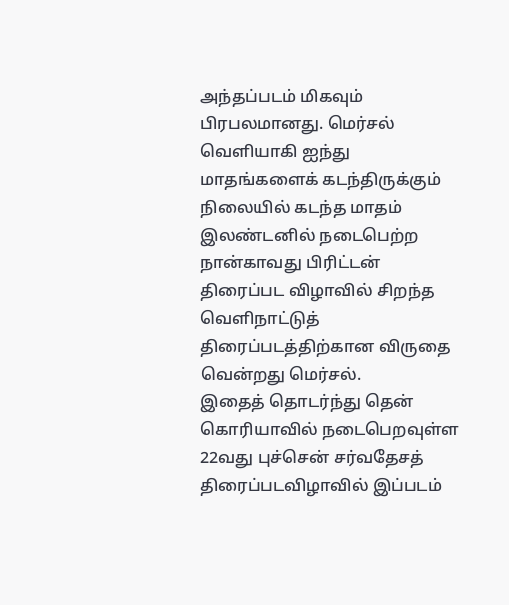அந்தப்படம் மிகவும் பிரபலமானது. மெர்சல் வெளியாகி ஐந்து மாதங்களைக் கடந்திருக்கும் நிலையில் கடந்த மாதம் இலண்டனில் நடைபெற்ற நான்காவது பிரிட்டன் திரைப்பட விழாவில் சிறந்த வெளிநாட்டுத் திரைப்படத்திற்கான விருதை வென்றது மெர்சல்.
இதைத் தொடர்ந்து தென் கொரியாவில் நடைபெறவுள்ள 22வது புச்சென் சர்வதேசத் திரைப்படவிழாவில் இப்படம்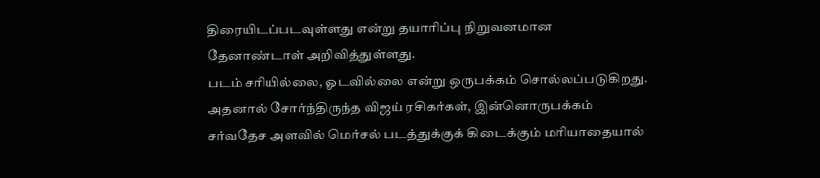திரையிடப்படவுள்ளது என்று தயாரிப்பு நிறுவனமான தேனாண்டாள் அறிவித்துள்ளது.
படம் சரியில்லை, ஓடவில்லை என்று ஒருபக்கம் சொல்லப்படுகிறது. அதனால் சோர்ந்திருந்த விஜய் ரசிகர்கள், இன்னொருபக்கம் சர்வதேச அளவில் மெர்சல் படத்துக்குக் கிடைக்கும் மரியாதையால்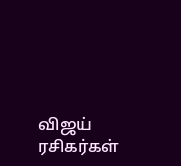விஜய் ரசிகர்கள்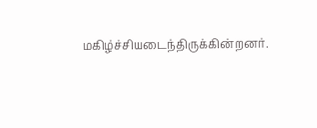மகிழ்ச்சியடைந்திருக்கின்றனர்.